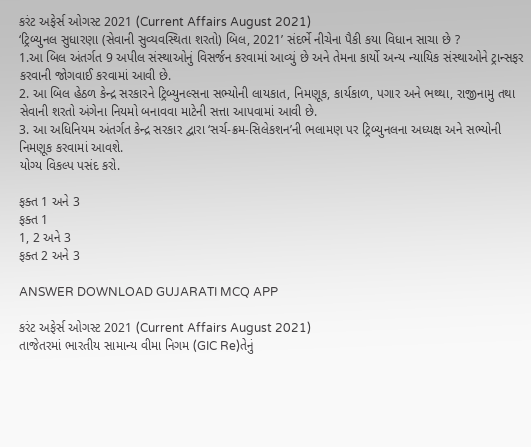કરંટ અફેર્સ ઓગસ્ટ 2021 (Current Affairs August 2021)
‘ટ્રિબ્યુનલ સુધારણા (સેવાની સુવ્યવસ્થિતા શરતો) બિલ, 2021’ સંદર્ભે નીચેના પૈકી કયા વિધાન સાચા છે ?
1.આ બિલ અંતર્ગત 9 અપીલ સંસ્થાઓનું વિસર્જન કરવામાં આવ્યું છે અને તેમના કાર્યો અન્ય ન્યાયિક સંસ્થાઓને ટ્રાન્સફર કરવાની જોગવાઈ કરવામાં આવી છે.
2. આ બિલ હેઠળ કેન્દ્ર સરકારને ટ્રિબ્યુનલ્સના સભ્યોની લાયકાત, નિમણૂક, કાર્યકાળ, પગાર અને ભથ્થા, રાજીનામુ તથા સેવાની શરતો અંગેના નિયમો બનાવવા માટેની સત્તા આપવામાં આવી છે.
3. આ અધિનિયમ અંતર્ગત કેન્દ્ર સરકાર દ્વારા ‘સર્ચ-ક્રમ-સિલેકશન’ની ભલામણ પર ટ્રિબ્યુનલના અધ્યક્ષ અને સભ્યોની નિમણૂક કરવામાં આવશે.
યોગ્ય વિકલ્પ પસંદ કરો.

ફક્ત 1 અને 3
ફક્ત 1
1, 2 અને 3
ફક્ત 2 અને 3

ANSWER DOWNLOAD GUJARATI MCQ APP

કરંટ અફેર્સ ઓગસ્ટ 2021 (Current Affairs August 2021)
તાજેતરમાં ભારતીય સામાન્ય વીમા નિગમ (GIC Re)તેનું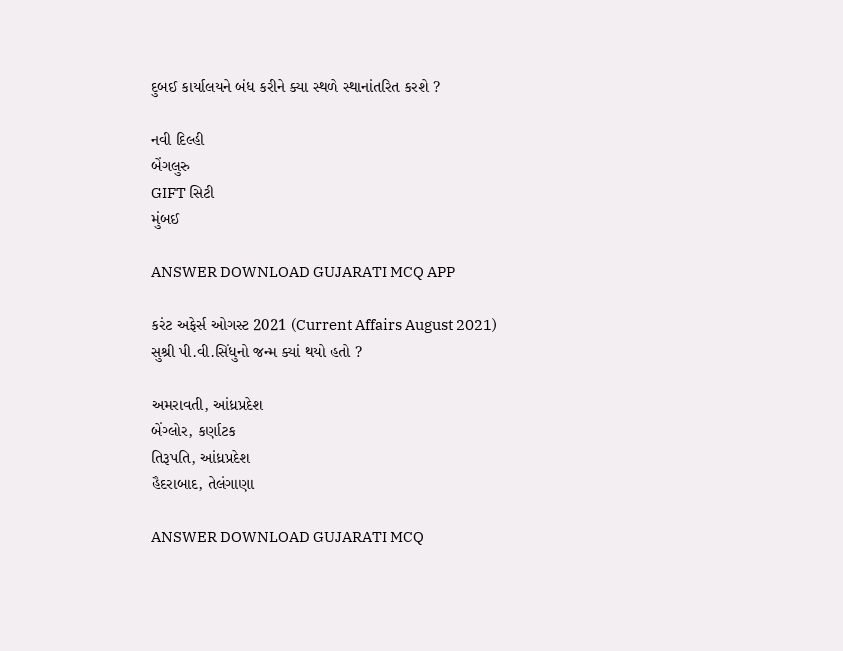દુબઈ કાર્યાલયને બંધ કરીને ક્યા સ્થળે સ્થાનાંતરિત કરશે ?

નવી દિલ્હી
બેંગલુરુ
GIFT સિટી
મુંબઈ

ANSWER DOWNLOAD GUJARATI MCQ APP

કરંટ અફેર્સ ઓગસ્ટ 2021 (Current Affairs August 2021)
સુશ્રી પી.વી.સિંધુનો જન્મ ક્યાં થયો હતો ?

અમરાવતી, આંધ્રપ્રદેશ
બેંગ્લોર, કર્ણાટક
તિરૂપતિ, આંધ્રપ્રદેશ
હૈદરાબાદ, તેલંગાણા

ANSWER DOWNLOAD GUJARATI MCQ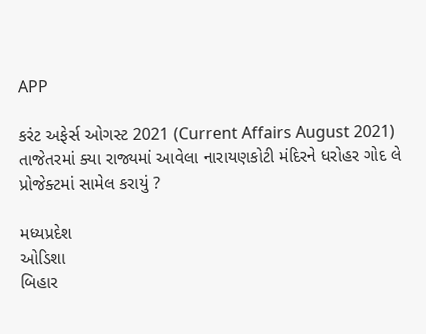APP

કરંટ અફેર્સ ઓગસ્ટ 2021 (Current Affairs August 2021)
તાજેતરમાં ક્યા રાજ્યમાં આવેલા નારાયણકોટી મંદિરને ધરોહર ગોદ લે પ્રોજેક્ટમાં સામેલ કરાયું ?

મધ્યપ્રદેશ
ઓડિશા
બિહાર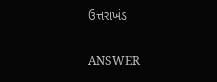ઉત્તરાખંડ

ANSWER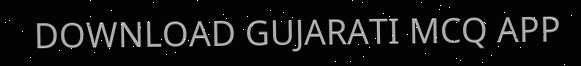DOWNLOAD GUJARATI MCQ APP